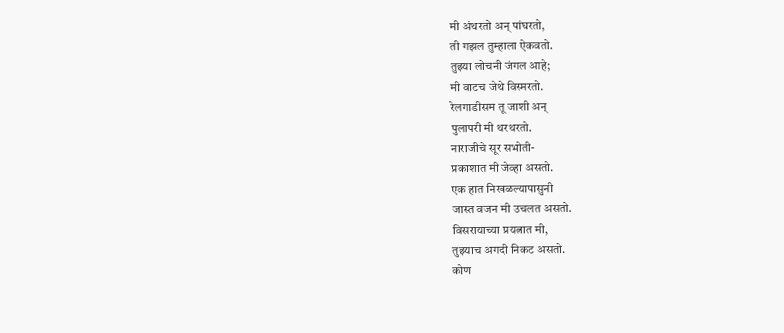मी अंथरतो अन् पांघरतो,
ती गझल तुम्हाला ऐकवतो.
तुझ्या लोचनी जंगल आहे;
मी वाटच जेथे विस्मरतो.
रेलगाडीसम तू जाशी अन्
पुलापरी मी थरथरतो.
नाराजीचे सूर सभोती-
प्रकाशात मी जेव्हा असतो.
एक हात निखळल्यापासुनी
जास्त वजन मी उचलत असतो.
विसरायाच्या प्रयत्नात मी,
तुझ्याच अगदी निकट असतो.
कोण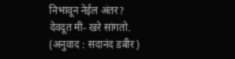निभावून नेईल अंतर?
देवदूत मी- खरे सांगतो.
(अनुवाद : सदानंद डबीर)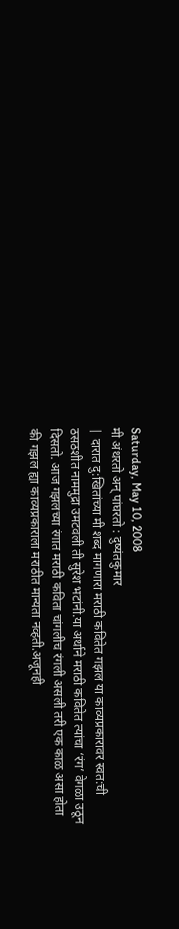Saturday, May 10, 2008
मी अंथरतो अन् पांघरतो : दुष्यंतकुमार
| दारात दु:खितांच्या मी शब्द मागणारा मराठी कवितेत गझल या काव्यप्रकारावर स्वत:ची ठसठशीत नाममुद्रा उमटवली ती सुरेश भटांनी.या अर्थाने मराठी कवितेत त्यांचा ‘रंग’ वेगळा उठून दिसतो. आज गझलच्या रंगात मराठी कविता चांगलीच रंगली असली तरी एक काळ असा होता की गझल ह्या काव्यप्रकाराला मराठीत मान्यता नव्हती.अजूनही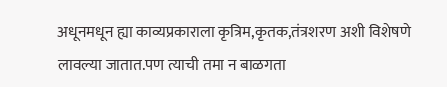अधूनमधून ह्या काव्यप्रकाराला कृत्रिम,कृतक,तंत्रशरण अशी विशेषणे लावल्या जातात.पण त्याची तमा न बाळगता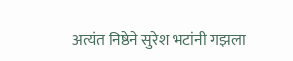अत्यंत निष्ठेने सुरेश भटांनी गझला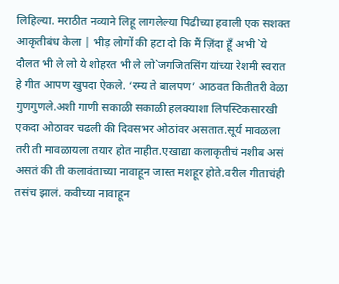लिहिल्या. मराठीत नव्याने लिहू लागलेल्या पिढीच्या हवाली एक सशक्त आकृतीबंध केला | भीड़ लोगों की हटा दो कि मैं ज़िंदा हूँ अभी `ये दौलत भी ले लो ये शोहरत भी ले लो`जगजितसिंग यांच्या रेशमी स्वरात हे गीत आपण खुपदा ऐकले. ‘रम्य ते बालपण’ आठवत कितीतरी वेळा गुणगुणले.अशी गाणी सकाळी सकाळी हलक्याशा लिपस्टिकसारखी एकदा ओठावर चढली की दिवसभर ओठांवर असतात.सूर्य मावळला तरी ती मावळायला तयार होत नाहीत.एखाद्या कलाकृतीचं नशीब असं असतं की ती कलावंताच्या नावाहून जास्त मशहूर होते.वरील गीताचंही तसंच झालं. कवीच्या नावाहून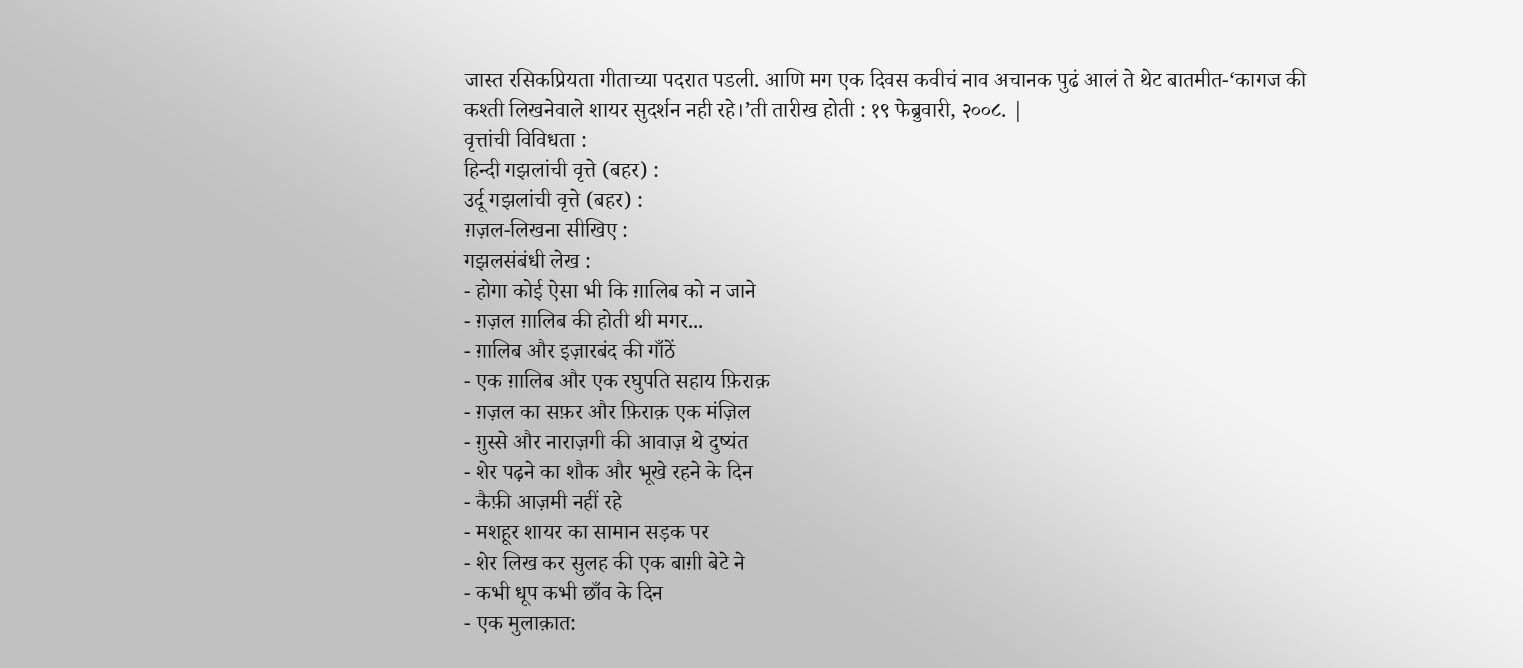जास्त रसिकप्रियता गीताच्या पदरात पडली. आणि मग एक दिवस कवीचं नाव अचानक पुढं आलं ते थेट बातमीत-‘कागज की कश्ती लिखनेवाले शायर सुदर्शन नही रहे।’ती तारीख होती : १९ फेब्रुवारी, २००८. |
वृत्तांची विविधता :
हिन्दी गझलांची वृत्ते (बहर) :
उर्दू गझलांची वृत्ते (बहर) :
ग़ज़ल-लिखना सीखिए :
गझलसंबंधी लेख :
- होगा कोई ऐसा भी कि ग़ालिब को न जाने
- ग़ज़ल ग़ालिब की होती थी मगर...
- ग़ालिब और इज़ारबंद की गाँठें
- एक ग़ालिब और एक रघुपति सहाय फ़िराक़
- ग़ज़ल का सफ़र और फ़िराक़ एक मंज़िल
- ग़ुस्से और नाराज़गी की आवाज़ थे दुष्यंत
- शेर पढ़ने का शौक और भूखे रहने के दिन
- कैफ़ी आज़मी नहीं रहे
- मशहूर शायर का सामान सड़क पर
- शेर लिख कर सुलह की एक बाग़ी बेटे ने
- कभी धूप कभी छाँव के दिन
- एक मुलाक़ात: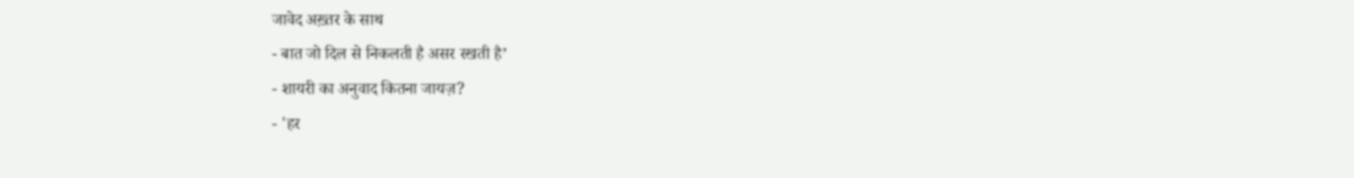जावेद अख़्तर के साथ
- बात जो दिल से निकलती है असर रखती है’
- शायरी का अनुवाद कितना जायज़?
- 'हर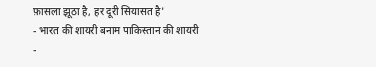फ़ासला झूठा है, हर दूरी सियासत है'
- भारत की शायरी बनाम पाकिस्तान की शायरी
-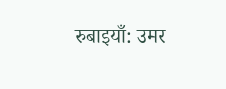रुबाइयाँ: उमर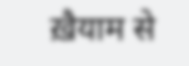ख़ैयाम से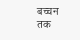बच्चन तक